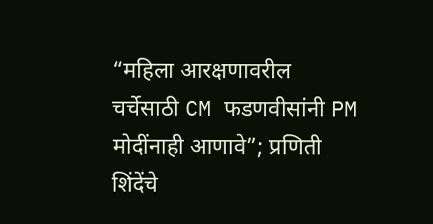“महिला आरक्षणावरील चर्चेसाठी CM फडणवीसांनी PM मोदींनाही आणावे”; प्रणिती शिंदेंचे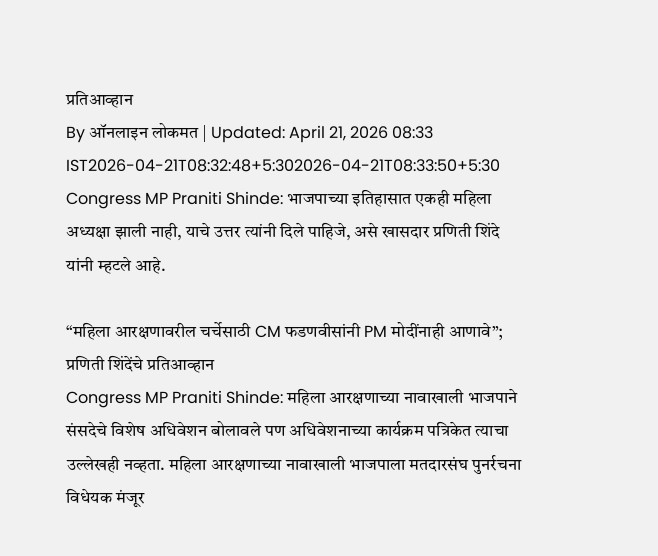प्रतिआव्हान
By ऑनलाइन लोकमत | Updated: April 21, 2026 08:33 IST2026-04-21T08:32:48+5:302026-04-21T08:33:50+5:30
Congress MP Praniti Shinde: भाजपाच्या इतिहासात एकही महिला अध्यक्षा झाली नाही, याचे उत्तर त्यांनी दिले पाहिजे, असे खासदार प्रणिती शिंदे यांनी म्हटले आहे.

“महिला आरक्षणावरील चर्चेसाठी CM फडणवीसांनी PM मोदींनाही आणावे”; प्रणिती शिंदेंचे प्रतिआव्हान
Congress MP Praniti Shinde: महिला आरक्षणाच्या नावाखाली भाजपाने संसदेचे विशेष अधिवेशन बोलावले पण अधिवेशनाच्या कार्यक्रम पत्रिकेत त्याचा उल्लेखही नव्हता. महिला आरक्षणाच्या नावाखाली भाजपाला मतदारसंघ पुनर्रचना विधेयक मंजूर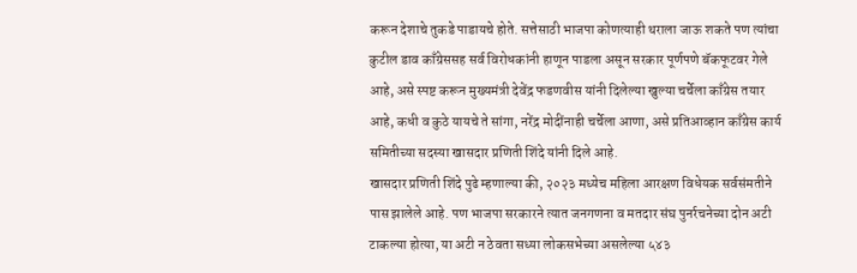करून देशाचे तुकडे पाडायचे होते. सत्तेसाठी भाजपा कोणत्याही थराला जाऊ शकते पण त्यांचा कुटील डाव काँग्रेससह सर्व विरोधकांनी हाणून पाडला असून सरकार पूर्णपणे बॅकफूटवर गेले आहे, असे स्पष्ट करून मुख्यमंत्री देवेंद्र फडणवीस यांनी दिलेल्या खुल्या चर्चेला काँग्रेस तयार आहे, कधी व कुठे यायचे ते सांगा, नरेंद्र मोदींनाही चर्चेला आणा, असे प्रतिआव्हान काँग्रेस कार्य समितीच्या सदस्या खासदार प्रणिती शिंदे यांनी दिले आहे.
खासदार प्रणिती शिंदे पुढे म्हणाल्या की, २०२३ मध्येच महिला आरक्षण विधेयक सर्वसंमतीने पास झालेले आहे. पण भाजपा सरकारने त्यात जनगणना व मतदार संघ पुनर्रचनेच्या दोन अटी टाकल्या होत्या, या अटी न ठेवता सध्या लोकसभेच्या असलेल्या ५४३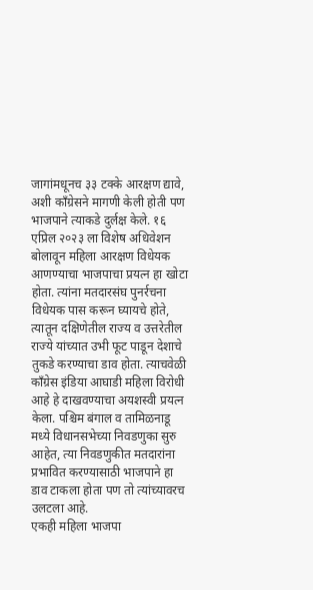जागांमधूनच ३३ टक्के आरक्षण द्यावे, अशी काँग्रेसने मागणी केली होती पण भाजपाने त्याकडे दुर्लक्ष केले. १६ एप्रिल २०२३ ला विशेष अधिवेशन बोलावून महिला आरक्षण विधेयक आणण्याचा भाजपाचा प्रयत्न हा खोटा होता. त्यांना मतदारसंघ पुनर्रचना विधेयक पास करून घ्यायचे होते, त्यातून दक्षिणेतील राज्य व उत्तरेतील राज्ये यांच्यात उभी फूट पाडून देशाचे तुकडे करण्याचा डाव होता. त्याचवेळी काँग्रेस इंडिया आघाडी महिला विरोधी आहे हे दाखवण्याचा अयशस्वी प्रयत्न केला. पश्चिम बंगाल व तामिळनाडू मध्ये विधानसभेच्या निवडणुका सुरु आहेत, त्या निवडणुकीत मतदारांना प्रभावित करण्यासाठी भाजपाने हा डाव टाकला होता पण तो त्यांच्यावरच उलटला आहे.
एकही महिला भाजपा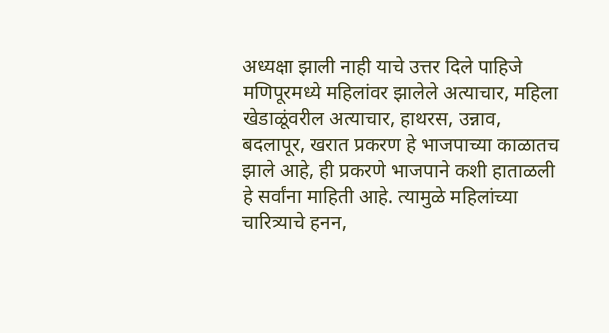अध्यक्षा झाली नाही याचे उत्तर दिले पाहिजे
मणिपूरमध्ये महिलांवर झालेले अत्याचार, महिला खेडाळूंवरील अत्याचार, हाथरस, उन्नाव, बदलापूर, खरात प्रकरण हे भाजपाच्या काळातच झाले आहे, ही प्रकरणे भाजपाने कशी हाताळली हे सर्वांना माहिती आहे. त्यामुळे महिलांच्या चारित्र्याचे हनन,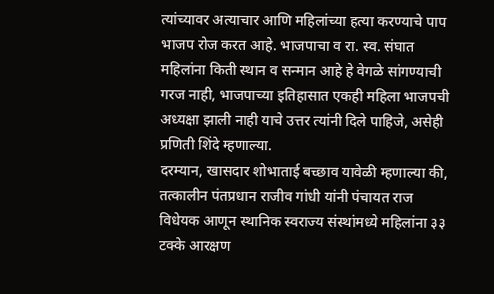त्यांच्यावर अत्याचार आणि महिलांच्या हत्या करण्याचे पाप भाजप रोज करत आहे. भाजपाचा व रा. स्व. संघात महिलांना किती स्थान व सन्मान आहे हे वेगळे सांगण्याची गरज नाही, भाजपाच्या इतिहासात एकही महिला भाजपची अध्यक्षा झाली नाही याचे उत्तर त्यांनी दिले पाहिजे, असेही प्रणिती शिंदे म्हणाल्या.
दरम्यान, खासदार शोभाताई बच्छाव यावेळी म्हणाल्या की, तत्कालीन पंतप्रधान राजीव गांधी यांनी पंचायत राज विधेयक आणून स्थानिक स्वराज्य संस्थांमध्ये महिलांना ३३ टक्के आरक्षण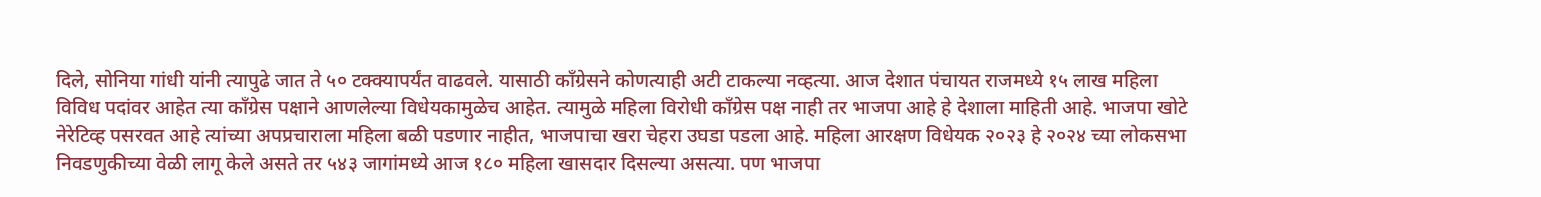दिले, सोनिया गांधी यांनी त्यापुढे जात ते ५० टक्क्यापर्यंत वाढवले. यासाठी काँग्रेसने कोणत्याही अटी टाकल्या नव्हत्या. आज देशात पंचायत राजमध्ये १५ लाख महिला विविध पदांवर आहेत त्या काँग्रेस पक्षाने आणलेल्या विधेयकामुळेच आहेत. त्यामुळे महिला विरोधी काँग्रेस पक्ष नाही तर भाजपा आहे हे देशाला माहिती आहे. भाजपा खोटे नेरेटिव्ह पसरवत आहे त्यांच्या अपप्रचाराला महिला बळी पडणार नाहीत, भाजपाचा खरा चेहरा उघडा पडला आहे. महिला आरक्षण विधेयक २०२३ हे २०२४ च्या लोकसभा निवडणुकीच्या वेळी लागू केले असते तर ५४३ जागांमध्ये आज १८० महिला खासदार दिसल्या असत्या. पण भाजपा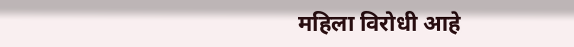महिला विरोधी आहे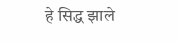हे सिद्ध झाले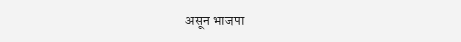असून भाजपा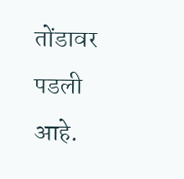तोंडावर पडली आहे.